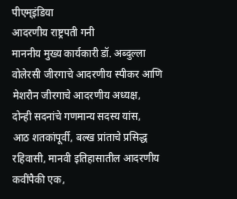पीएम्इंडिया
आदरणीय राष्ट्रपती गनी
माननीय मुख्य कार्यकारी डॉ. अब्दुल्ला
वोलेरसी जीरगाचे आदरणीय स्पीकर आणि मेशरौन जीरगाचे आदरणीय अध्यक्ष,
दोन्ही सदनांचे गणमान्य सदस्य यांस,
आठ शतकांपूर्वी, बल्ख प्रांताचे प्रसिद्ध रहिवासी, मानवी इतिहासातील आदरणीय कवींपैकी एक,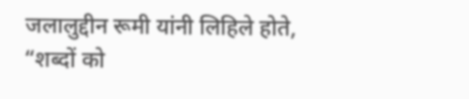जलालुद्दीन रूमी यांनी लिहिले होते, “शब्दों को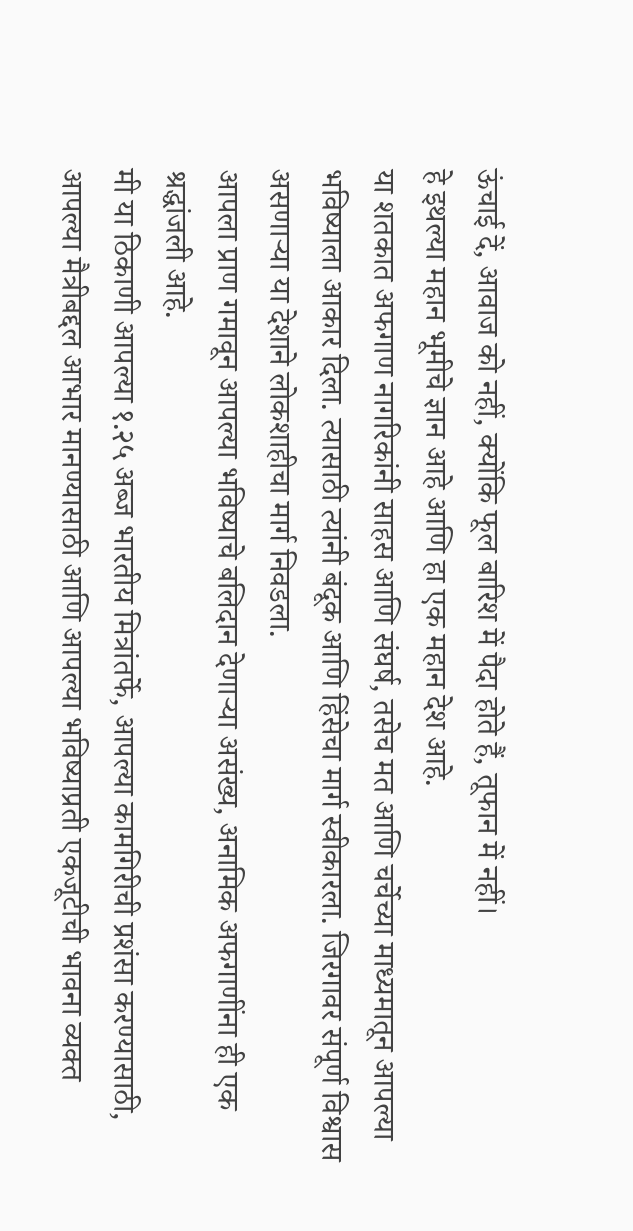ऊंचाई दें, आवाज को नहीं, क्योंकि फूल बारिश में पैदा होते हैं, तूफान में नहीं।
हे इथल्या महान भूमीचे ज्ञान आहे आणि हा एक महान देश आहे.
या शतकात अफगाण नागरिकांनी साहस आणि संघर्ष, तसेच मत आणि चर्चेच्या माध्यमातून आपल्या भविष्याला आकार दिला. त्यासाठी त्यांनी बंदूक आणि हिंसेचा मार्ग स्वीकारला. जिरगावर संपूर्ण विश्वास असणाऱ्या या देशाने लोकशाहीचा मार्ग निवडला.
आपला प्राण गमावून आपल्या भविष्याचे बलिदान देणाऱ्या असंख्य, अनामिक अफगाणींना ही एक श्रद्धांजली आहे.
मी या ठिकाणी आपल्या १.२५ अब्ज भारतीय मित्रांतर्फे, आपल्या कामगिरीची प्रशंसा करण्यासाठी, आपल्या मैत्रीबद्दल आभार मानण्यासाठी आणि आपल्या भविष्याप्रती एकजूटीची भावना व्यक्त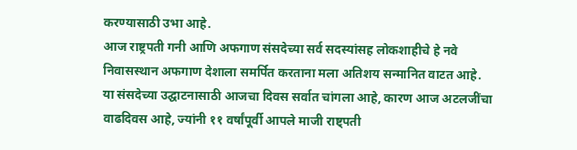करण्यासाठी उभा आहे.
आज राष्ट्रपती गनी आणि अफगाण संसदेच्या सर्व सदस्यांसह लोकशाहीचे हे नवे निवासस्थान अफगाण देशाला समर्पित करताना मला अतिशय सन्मानित वाटत आहे.
या संसदेच्या उद्घाटनासाठी आजचा दिवस सर्वात चांगला आहे, कारण आज अटलजींचा वाढदिवस आहे, ज्यांनी ११ वर्षांपूर्वी आपले माजी राष्ट्पती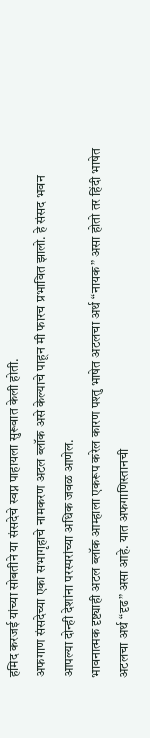हमिद करजई यांच्या सोबतीने या संसदेचे स्वप्न पाहायला सुरूवात केली होती.
अफगाण संसदेच्या एका सभागृहाचे नामकरण अटल ब्लॉक असे केल्याचे पाहून मी फारच प्रभावित झालो. हे संसद भवन आपल्या दोन्ही देशांना परस्परांच्या अधिक जवळ आणेल.
भावनात्मक दृष्ट्याही अटल ब्लॉक आम्हाला एकरूप करेल कारण पश्तु भाषेत अटलचा अर्थ “नायक” असा होतो तर हिंदी भाषेत अटलचा अर्थ “दृढ” असा आहे. यात अफगाणिस्तानची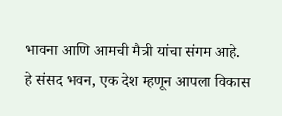भावना आणि आमची मैत्री यांचा संगम आहे.
हे संसद भवन, एक देश म्हणून आपला विकास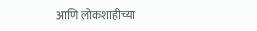आणि लोकशाहीच्या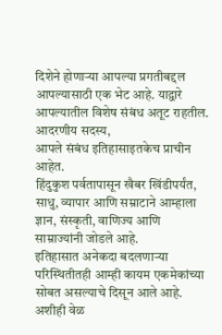दिशेने होणाऱ्या आपल्या प्रगतीबद्दल आपल्यासाठी एक भेट आहे. याद्वारे आपल्यातील विशेष संबंध अतूट राहतील.
आदरणीय सदस्य,
आपले संबंध इतिहासाइतकेच प्राचीन आहेत.
हिंदुकुश पर्वतापासून खैबर खिंडीपर्यंत, साधु, व्यापार आणि सम्राटाने आम्हाला ज्ञान, संस्कृती, वाणिज्य आणि साम्राज्यांनी जोडले आहे.
इतिहासात अनेकदा बदलणाऱ्या परिस्थितीतही आम्ही कायम एकमेकांच्या सोबत असल्याचे दिसून आले आहे. अशीही वेळ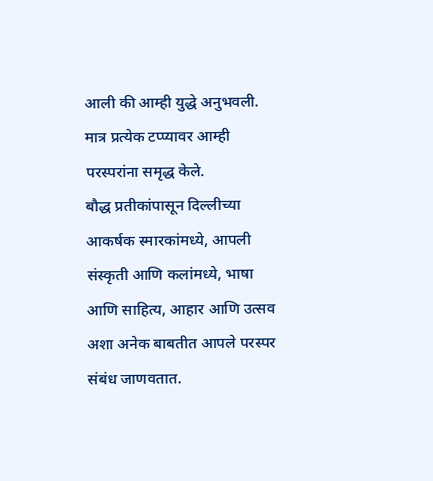आली की आम्ही युद्धे अनुभवली. मात्र प्रत्येक टप्प्यावर आम्ही परस्परांना समृद्ध केले.
बौद्ध प्रतीकांपासून दिल्लीच्या आकर्षक स्मारकांमध्ये, आपली संस्कृती आणि कलांमध्ये, भाषा आणि साहित्य, आहार आणि उत्सव अशा अनेक बाबतीत आपले परस्पर संबंध जाणवतात.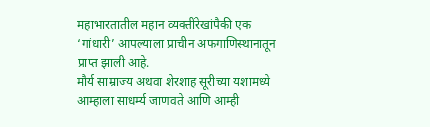महाभारतातील महान व्यक्तींरेखांपैकी एक ‘गांधारी’ आपल्याला प्राचीन अफगाणिस्थानातून प्राप्त झाली आहे.
मौर्य साम्राज्य अथवा शेरशाह सूरीच्या यशामध्ये आम्हाला साधर्म्य जाणवते आणि आम्ही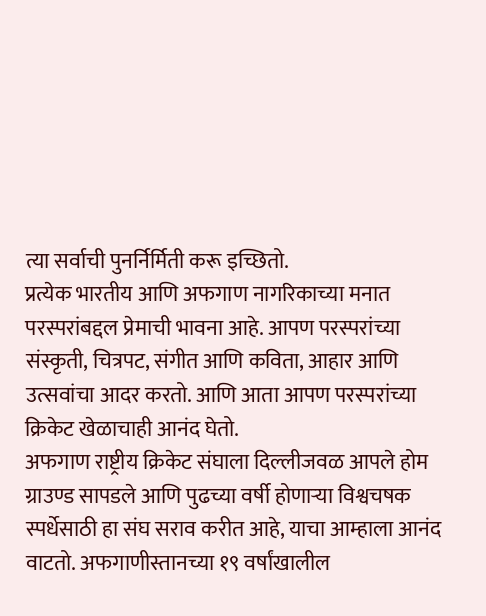त्या सर्वाची पुनर्निर्मिती करू इच्छितो.
प्रत्येक भारतीय आणि अफगाण नागरिकाच्या मनात परस्परांबद्दल प्रेमाची भावना आहे. आपण परस्परांच्या संस्कृती, चित्रपट, संगीत आणि कविता, आहार आणि उत्सवांचा आदर करतो. आणि आता आपण परस्परांच्या क्रिकेट खेळाचाही आनंद घेतो.
अफगाण राष्ट्रीय क्रिकेट संघाला दिल्लीजवळ आपले होम ग्राउण्ड सापडले आणि पुढच्या वर्षी होणाऱ्या विश्वचषक स्पर्धेसाठी हा संघ सराव करीत आहे, याचा आम्हाला आनंद वाटतो. अफगाणीस्तानच्या १९ वर्षांखालील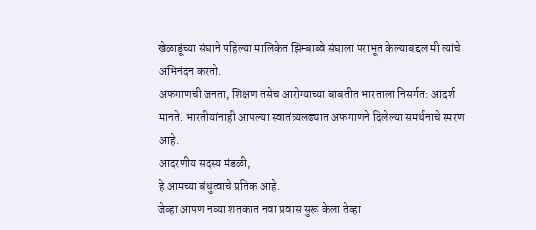खेळाडूंच्या संघाने पहिल्या मालिकेत झिम्बाब्वे संघाला पराभूत केल्याबद्दल मी त्यांचे अभिनंदन करतो.
अफगाणची जनता, शिक्षण तसेच आरोग्याच्या बाबतीत भारताला निसर्गत: आदर्श मानते. भारतीयांनाही आपल्या स्वातंत्र्यलढ्यात अफगाणने दिलेल्या समर्थनाचे स्मरण आहे.
आदरणीय सदस्य मंडळी,
हे आमच्या बंधुत्वाचे प्रतिक आहे.
जेव्हा आपण नव्या शतकात नवा प्रवास सुरू केला तेव्हा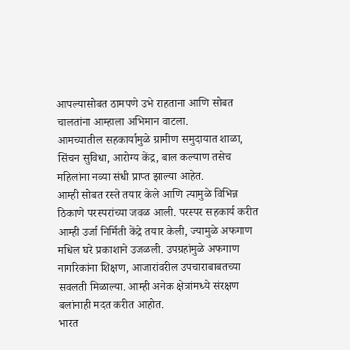आपल्यासोबत ठामपणे उभे राहताना आणि सोबत चालतांना आम्हाला अभिमान वाटला.
आमच्यातील सहकार्यामुळे ग्रामीण समुदायात शाळा, सिंचन सुविधा, आरोग्य केंद्र, बाल कल्याण तसेच महिलांना नव्या संधी प्राप्त झाल्या आहेत.
आम्ही सोबत रस्ते तयार केले आणि त्यामुळे विभिन्न ठिकाणे परस्परांच्या जवळ आली. परस्पर सहकार्य करीत आम्ही उर्जा निर्मिती केंद्रे तयार केली, ज्यामुळे अफगाण मधिल घरे प्रकाशाने उजळली. उपग्रहांमुळे अफगाण नागरिकांना शिक्षण, आजारांवरील उपचाराबाबतच्या सवलती मिळाल्या. आम्ही अनेक क्षेत्रांमध्ये संरक्षण बलांनाही मदत करीत आहोत.
भारत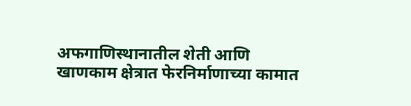अफगाणिस्थानातील शेती आणि खाणकाम क्षेत्रात फेरनिर्माणाच्या कामात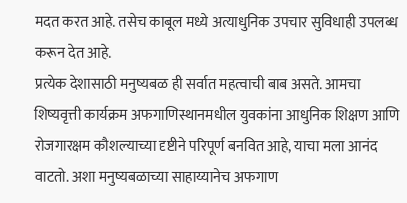मदत करत आहे. तसेच काबूल मध्ये अत्याधुनिक उपचार सुविधाही उपलब्ध करून देत आहे.
प्रत्येक देशासाठी मनुष्यबळ ही सर्वात महत्वाची बाब असते. आमचा शिष्यवृत्ती कार्यक्रम अफगाणिस्थानमधील युवकांना आधुनिक शिक्षण आणि रोजगारक्षम कौशल्याच्या दृष्टीने परिपूर्ण बनवित आहे, याचा मला आनंद वाटतो. अशा मनुष्यबळाच्या साहाय्यानेच अफगाण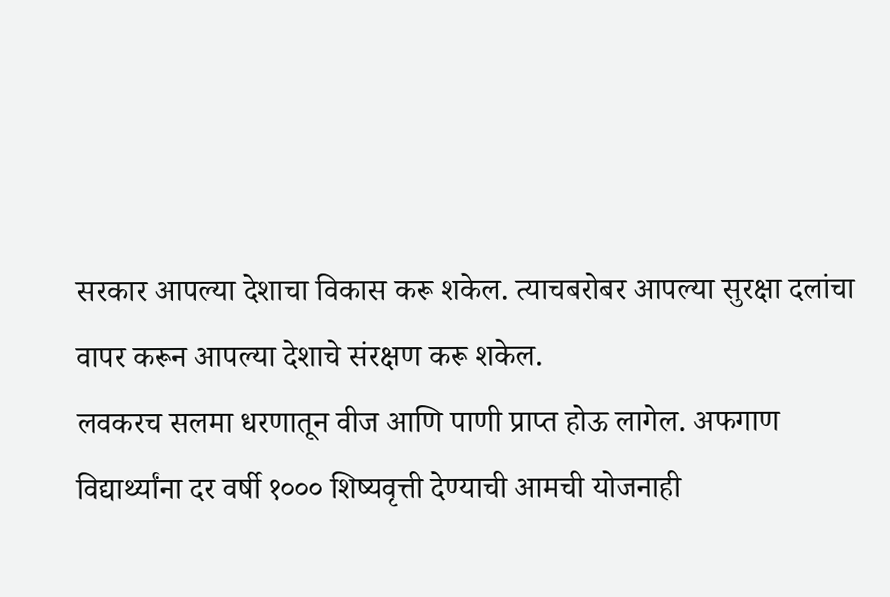सरकार आपल्या देशाचा विकास करू शकेल. त्याचबरोबर आपल्या सुरक्षा दलांचा वापर करून आपल्या देशाचे संरक्षण करू शकेल.
लवकरच सलमा धरणातून वीज आणि पाणी प्राप्त होऊ लागेल. अफगाण विद्यार्थ्यांना दर वर्षी १००० शिष्यवृत्ती देण्याची आमची योजनाही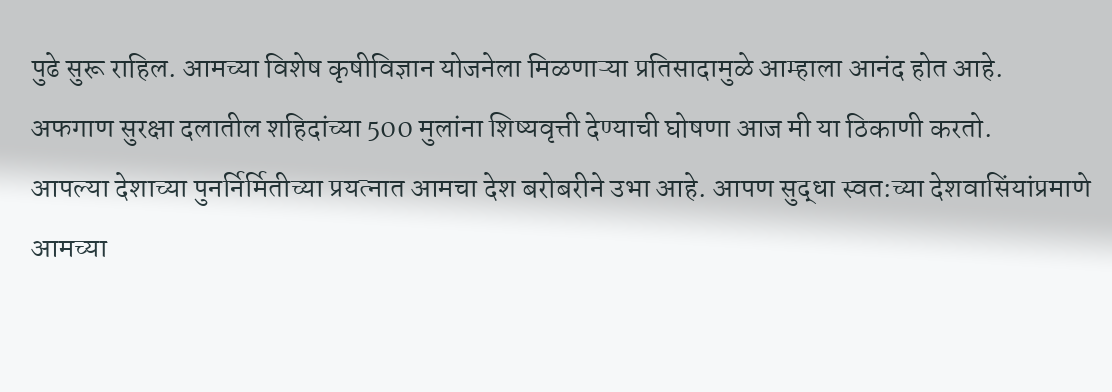पुढे सुरू राहिल. आमच्या विशेष कृषीविज्ञान योजनेला मिळणाऱ्या प्रतिसादामुळे आम्हाला आनंद होत आहे.
अफगाण सुरक्षा दलातील शहिदांच्या 500 मुलांना शिष्यवृत्ती देण्याची घोषणा आज मी या ठिकाणी करतो.
आपल्या देशाच्या पुनर्निर्मितीच्या प्रयत्नात आमचा देश बरोबरीने उभा आहे. आपण सुद्धा स्वत:च्या देशवासिंयांप्रमाणे आमच्या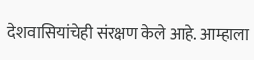देशवासियांचेही संरक्षण केले आहे. आम्हाला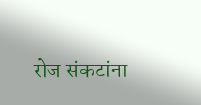रोज संकटांना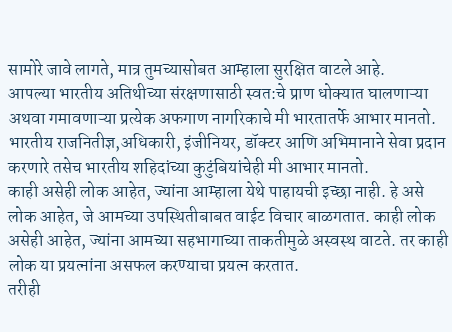सामोरे जावे लागते, मात्र तुमच्यासोबत आम्हाला सुरक्षित वाटले आहे.
आपल्या भारतीय अतिथीच्या संरक्षणासाठी स्वत:चे प्राण धोक्यात घालणाऱ्या अथवा गमावणाऱ्या प्रत्येक अफगाण नागरिकाचे मी भारतातर्फे आभार मानतो.
भारतीय राजनितीज्ञ,अधिकारी, इंजीनियर, डॉक्टर आणि अभिमानाने सेवा प्रदान करणारे तसेच भारतीय शहिदांच्या कुटुंबियांचेही मी आभार मानतो.
काही असेही लोक आहेत, ज्यांना आम्हाला येथे पाहायची इच्छा नाही. हे असे लोक आहेत, जे आमच्या उपस्थितीबाबत वाईट विचार बाळगतात. काही लोक असेही आहेत, ज्यांना आमच्या सहभागाच्या ताकतीमुळे अस्वस्थ वाटते. तर काही लोक या प्रयत्नांना असफल करण्याचा प्रयत्न करतात.
तरीही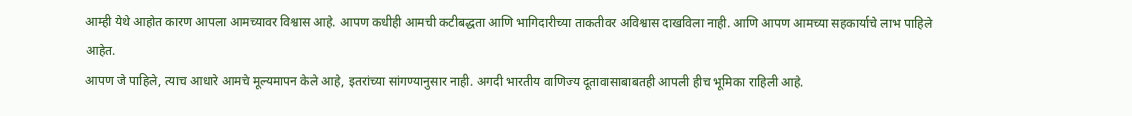आम्ही येथे आहोत कारण आपला आमच्यावर विश्वास आहे. आपण कधीही आमची कटीबद्धता आणि भागिदारीच्या ताकतीवर अविश्वास दाखविला नाही. आणि आपण आमच्या सहकार्याचे लाभ पाहिले आहेत.
आपण जे पाहिले, त्याच आधारे आमचे मूल्यमापन केले आहे, इतरांच्या सांगण्यानुसार नाही. अगदी भारतीय वाणिज्य दूतावासाबाबतही आपली हीच भूमिका राहिली आहे.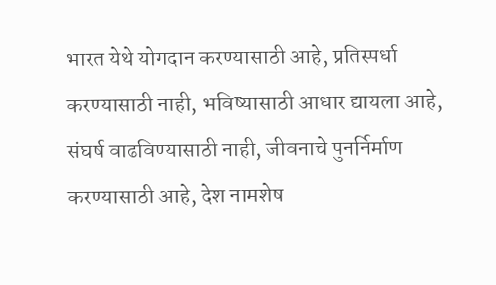भारत येथे योगदान करण्यासाठी आहे, प्रतिस्पर्धा करण्यासाठी नाही, भविष्यासाठी आधार द्यायला आहे, संघर्ष वाढविण्यासाठी नाही, जीवनाचे पुनर्निर्माण करण्यासाठी आहे, देश नामशेष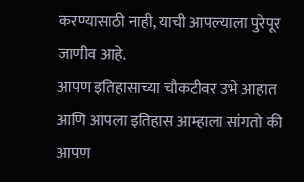करण्यासाठी नाही, याची आपल्याला पुरेपूर जाणीव आहे.
आपण इतिहासाच्या चौकटीवर उभे आहात आणि आपला इतिहास आम्हाला सांगतो की आपण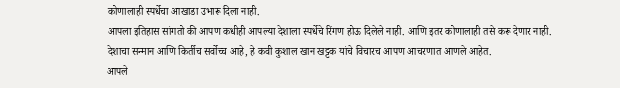कोणालाही स्पर्धेचा आखाडा उभारू दिला नाही.
आपला इतिहास सांगतो की आपण कधीही आपल्या देशाला स्पर्धेचे रिंगण होऊ दिलेले नाही. आणि इतर कोणालाही तसे करू देणार नाही.
देशाचा सन्मान आणि किर्तीच सर्वोच्च आहे, हे कवी कुशाल खान खट्टक यांचे विचारच आपण आचरणात आणले आहेत.
आपले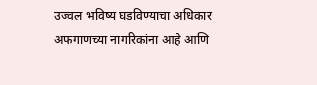उज्वल भविष्य घडविण्याचा अधिकार अफगाणच्या नागरिकांना आहे आणि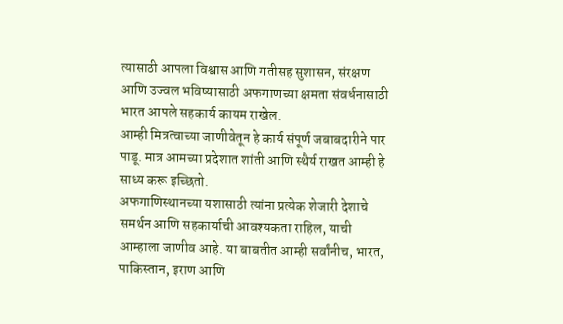त्यासाठी आपला विश्वास आणि गतीसह सुशासन, संरक्षण आणि उज्वल भविष्यासाठी अफगाणच्या क्षमता संवर्धनासाठी भारत आपले सहकार्य कायम राखेल.
आम्ही मित्रत्वाच्या जाणीवेतून हे कार्य संपूर्ण जबाबदारीने पार पाडू. मात्र आमच्या प्रदेशात शांती आणि स्थैर्य राखत आम्ही हे साध्य करू इच्छितो.
अफगाणिस्थानच्या यशासाठी त्यांना प्रत्येक शेजारी देशाचे समर्थन आणि सहकार्याची आवश्यकता राहिल, याची आम्हाला जाणीव आहे. या बाबतीत आम्ही सर्वांनीच, भारत, पाकिस्तान, इराण आणि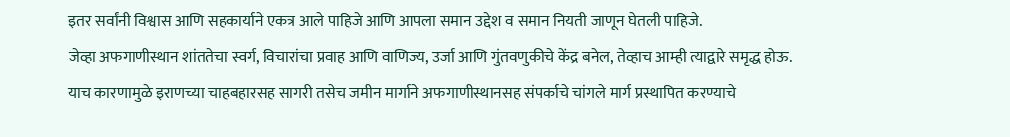इतर सर्वांनी विश्वास आणि सहकार्याने एकत्र आले पाहिजे आणि आपला समान उद्देश व समान नियती जाणून घेतली पाहिजे.
जेव्हा अफगाणीस्थान शांततेचा स्वर्ग, विचारांचा प्रवाह आणि वाणिज्य, उर्जा आणि गुंतवणुकीचे केंद्र बनेल, तेव्हाच आम्ही त्याद्वारे समृद्ध होऊ.
याच कारणामुळे इराणच्या चाहबहारसह सागरी तसेच जमीन मार्गाने अफगाणीस्थानसह संपर्काचे चांगले मार्ग प्रस्थापित करण्याचे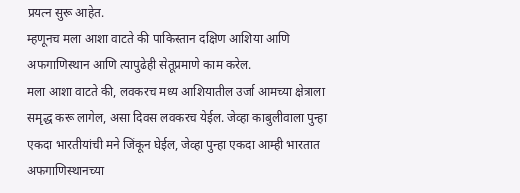प्रयत्न सुरू आहेत.
म्हणूनच मला आशा वाटते की पाकिस्तान दक्षिण आशिया आणि अफगाणिस्थान आणि त्यापुढेही सेतूप्रमाणे काम करेल.
मला आशा वाटते की, लवकरच मध्य आशियातील उर्जा आमच्या क्षेत्राला समृद्ध करू लागेल, असा दिवस लवकरच येईल. जेव्हा काबुलीवाला पुन्हा एकदा भारतीयांची मने जिंकून घेईल, जेव्हा पुन्हा एकदा आम्ही भारतात अफगाणिस्थानच्या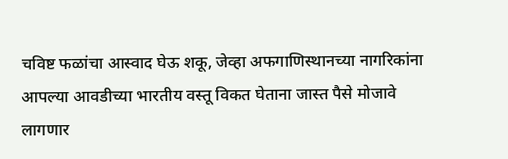चविष्ट फळांचा आस्वाद घेऊ शकू, जेव्हा अफगाणिस्थानच्या नागरिकांना आपल्या आवडीच्या भारतीय वस्तू विकत घेताना जास्त पैसे मोजावे लागणार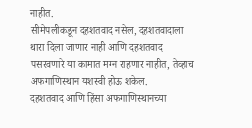नाहीत.
सीमेपलीकडून दहशतवाद नसेल, दहशतवादाला थारा दिला जाणार नाही आणि दहशतवाद पसरवणारे या कामात मग्न राहणार नाहीत, तेव्हाच अफगाणिस्थान यशस्वी होऊ शकेल.
दहशतवाद आणि हिंसा अफगाणिस्थानच्या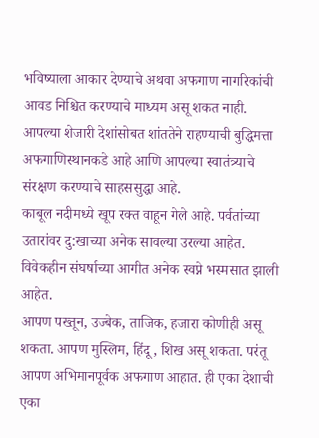भविष्याला आकार देण्याचे अथवा अफगाण नागरिकांची आवड निश्चित करण्याचे माध्यम असू शकत नाही.
आपल्या शेजारी देशांसोबत शांततेने राहण्याची बुद्धिमत्ता अफगाणिस्थानकडे आहे आणि आपल्या स्वातंत्र्याचे संरक्षण करण्याचे साहससुद्धा आहे.
काबूल नदीमध्ये खूप रक्त वाहून गेले आहे. पर्वतांच्या उतारांवर दु:खाच्या अनेक सावल्या उरल्या आहेत. विवेकहीन संघर्षाच्या आगीत अनेक स्वप्ने भस्मसात झाली आहेत.
आपण पख्तून, उज्बेक, ताजिक, हजारा कोणीही असू शकता. आपण मुस्लिम, हिंदू, शिख असू शकता. परंतू आपण अभिमानपूर्वक अफगाण आहात. ही एका देशाची एका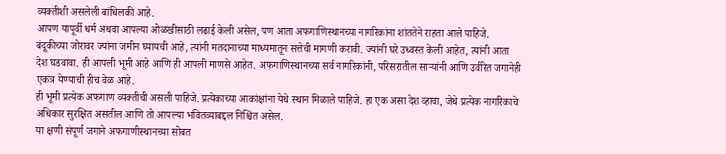व्यक्तीशी असलेली बांधिलकी आहे.
आपण यापूर्वी धर्म अथवा आपल्या ओळखीसाठी लढाई केली असेल, पण आता अफगाणिस्थानच्या नागरिकांना शांततेने राहता आले पाहिजे.
बंदूकीच्या जोरावर ज्यांना जमीन घ्यायची आहे, त्यांनी मतदानाच्या माध्यमातून सत्तेची मागणी करावी. ज्यांनी घरे उध्वस्त केली आहेत, त्यांनी आता देश घडवावा. ही आपली भूमी आहे आणि ही आपली माणसे आहेत. अफगाणिस्थानच्या सर्व नागरिकांनी, परिसरातील साऱ्यांनी आणि उर्वरित जगानेही एकत्र येण्याची हीच वेळ आहे.
ही भूमी प्रत्येक अफगाण व्यक्तीची असली पाहिजे. प्रत्येकाच्या आकांक्षांना येथे स्थान मिळाले पाहिजे. हा एक असा देश व्हावा, जेथे प्रत्येक नागरिकाचे अधिकार सुरक्षित असतील आणि तो आपल्या भवितव्याबद्दल निश्चिंत असेल.
या क्षणी संपूर्ण जगाने अफगाणीस्थानच्या सोबत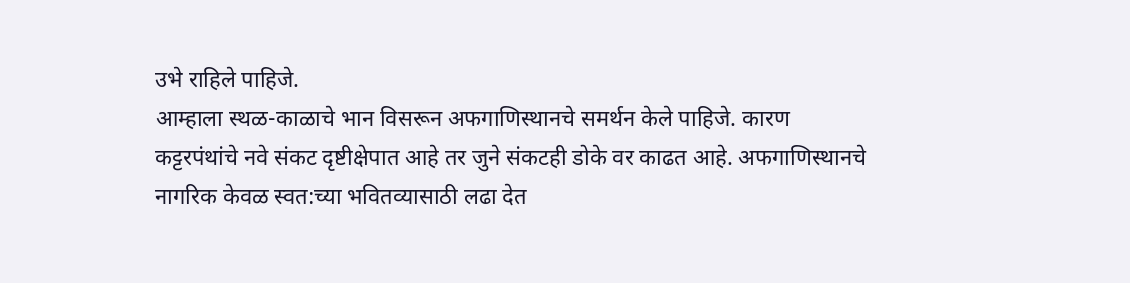उभे राहिले पाहिजे.
आम्हाला स्थळ-काळाचे भान विसरून अफगाणिस्थानचे समर्थन केले पाहिजे. कारण कट्टरपंथांचे नवे संकट दृष्टीक्षेपात आहे तर जुने संकटही डोके वर काढत आहे. अफगाणिस्थानचे नागरिक केवळ स्वत:च्या भवितव्यासाठी लढा देत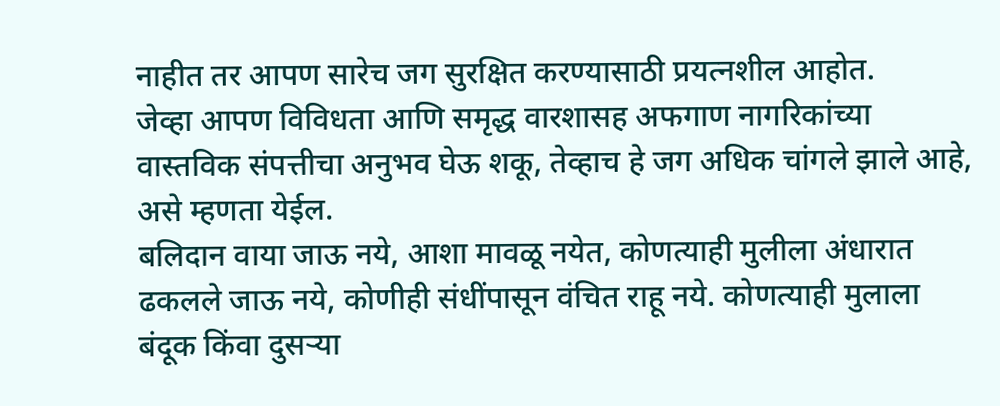नाहीत तर आपण सारेच जग सुरक्षित करण्यासाठी प्रयत्नशील आहोत.
जेव्हा आपण विविधता आणि समृद्ध वारशासह अफगाण नागरिकांच्या वास्तविक संपत्तीचा अनुभव घेऊ शकू, तेव्हाच हे जग अधिक चांगले झाले आहे, असे म्हणता येईल.
बलिदान वाया जाऊ नये, आशा मावळू नयेत, कोणत्याही मुलीला अंधारात ढकलले जाऊ नये, कोणीही संधींपासून वंचित राहू नये. कोणत्याही मुलाला बंदूक किंवा दुसऱ्या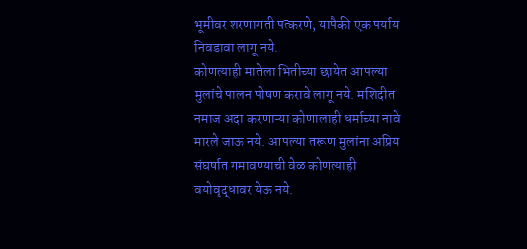भूमीवर शरणागती पत्करणे, यापैकी एक पर्याय निवडावा लागू नये.
कोणत्याही मातेला भितीच्या छायेत आपल्या मुलांचे पालन पोषण करावे लागू नये. मशिदीत नमाज अदा करणाऱ्या कोणालाही धर्माच्या नावे मारले जाऊ नये. आपल्या तरूण मुलांना अप्रिय संघर्षात गमावण्याची वेळ कोणत्याही वयोवृद्धावर येऊ नये.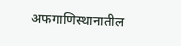अफगाणिस्थानातील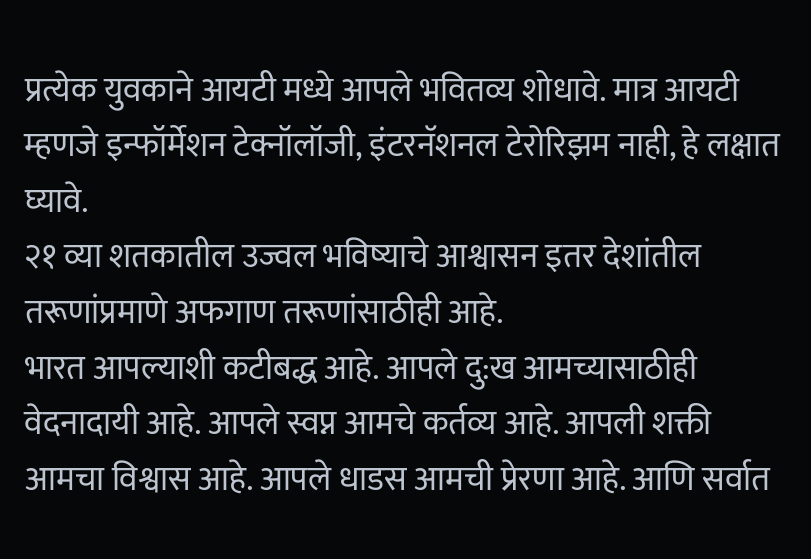प्रत्येक युवकाने आयटी मध्ये आपले भवितव्य शोधावे. मात्र आयटी म्हणजे इन्फॉर्मेशन टेक्नॉलॉजी, इंटरनॅशनल टेरोरिझम नाही, हे लक्षात घ्यावे.
२१ व्या शतकातील उज्वल भविष्याचे आश्वासन इतर देशांतील तरूणांप्रमाणे अफगाण तरूणांसाठीही आहे.
भारत आपल्याशी कटीबद्ध आहे. आपले दु:ख आमच्यासाठीही वेदनादायी आहे. आपले स्वप्न आमचे कर्तव्य आहे. आपली शक्ती आमचा विश्वास आहे. आपले धाडस आमची प्रेरणा आहे. आणि सर्वात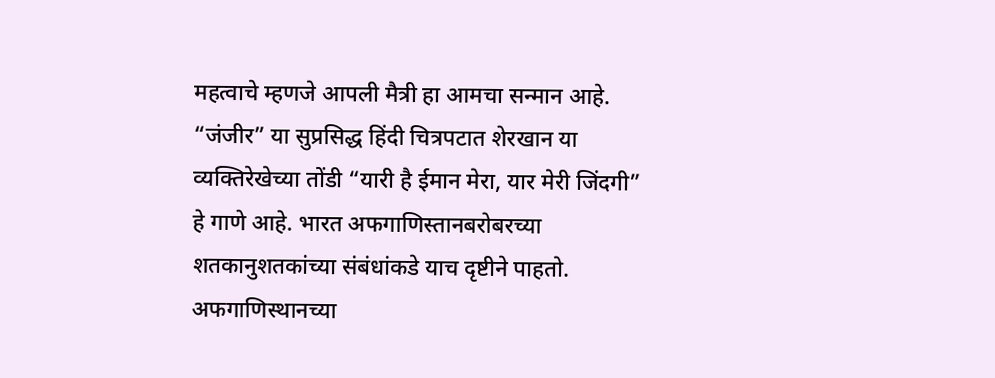महत्वाचे म्हणजे आपली मैत्री हा आमचा सन्मान आहे.
“जंजीर” या सुप्रसिद्ध हिंदी चित्रपटात शेरखान या व्यक्तिरेखेच्या तोंडी “यारी है ईमान मेरा, यार मेरी जिंदगी” हे गाणे आहे. भारत अफगाणिस्तानबरोबरच्या शतकानुशतकांच्या संबंधांकडे याच दृष्टीने पाहतो.
अफगाणिस्थानच्या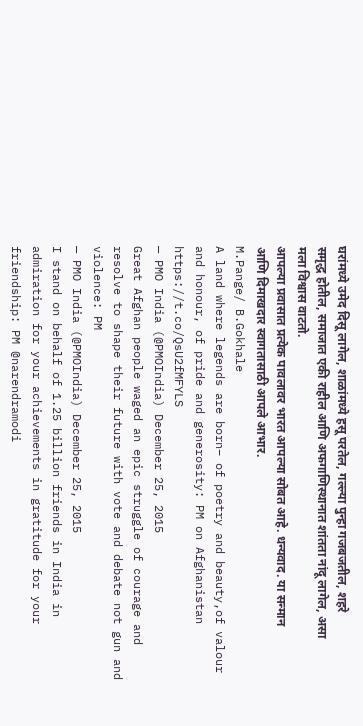घरांमध्ये उमेद दिसू लागेल, शाळांमध्ये हसू परतेल, गल्ल्या पुन्हा गजबजतील, शहरे समृद्ध होतील, समाजात एकी राहील आणि अफगाणिस्थानात शांतता नांदू लागेल, असा मला विश्वास वाटतो.
आपल्या प्रवासात प्रत्येक पावलावर भारत आपल्या सोबत आहे. धन्यवाद. या सन्मान आणि दिमाखदार स्वागतासाठी आपले आभार.
M.Pange/ B.Gokhale
A land where legends are born– of poetry and beauty,of valour and honour, of pride and generosity: PM on Afghanistan https://t.co/QsU2fMFYLS
— PMO India (@PMOIndia) December 25, 2015
Great Afghan people waged an epic struggle of courage and resolve to shape their future with vote and debate not gun and violence: PM
— PMO India (@PMOIndia) December 25, 2015
I stand on behalf of 1.25 billion friends in India in admiration for your achievements in gratitude for your friendship: PM @narendramodi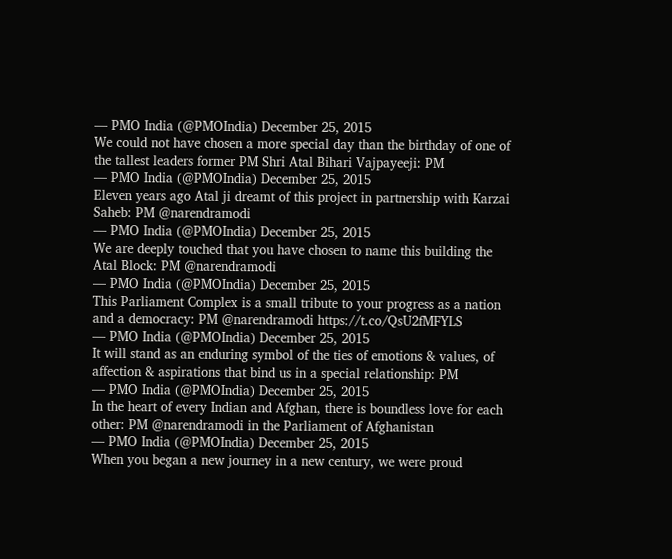— PMO India (@PMOIndia) December 25, 2015
We could not have chosen a more special day than the birthday of one of the tallest leaders former PM Shri Atal Bihari Vajpayeeji: PM
— PMO India (@PMOIndia) December 25, 2015
Eleven years ago Atal ji dreamt of this project in partnership with Karzai Saheb: PM @narendramodi
— PMO India (@PMOIndia) December 25, 2015
We are deeply touched that you have chosen to name this building the Atal Block: PM @narendramodi
— PMO India (@PMOIndia) December 25, 2015
This Parliament Complex is a small tribute to your progress as a nation and a democracy: PM @narendramodi https://t.co/QsU2fMFYLS
— PMO India (@PMOIndia) December 25, 2015
It will stand as an enduring symbol of the ties of emotions & values, of affection & aspirations that bind us in a special relationship: PM
— PMO India (@PMOIndia) December 25, 2015
In the heart of every Indian and Afghan, there is boundless love for each other: PM @narendramodi in the Parliament of Afghanistan
— PMO India (@PMOIndia) December 25, 2015
When you began a new journey in a new century, we were proud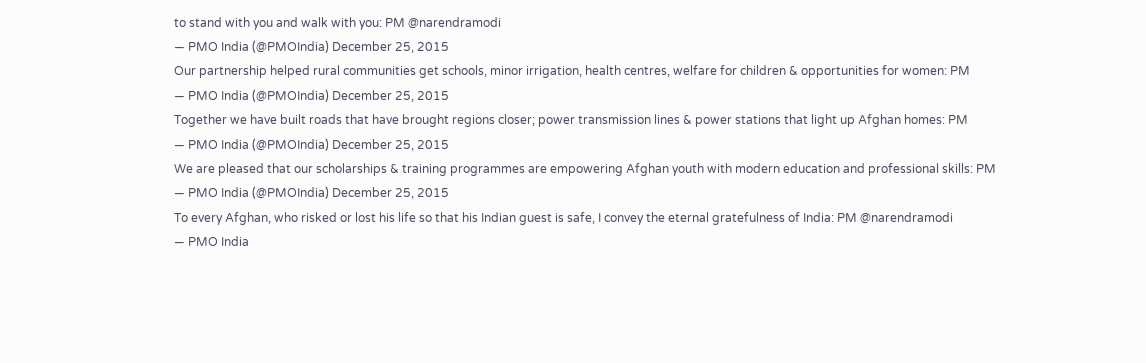to stand with you and walk with you: PM @narendramodi
— PMO India (@PMOIndia) December 25, 2015
Our partnership helped rural communities get schools, minor irrigation, health centres, welfare for children & opportunities for women: PM
— PMO India (@PMOIndia) December 25, 2015
Together we have built roads that have brought regions closer; power transmission lines & power stations that light up Afghan homes: PM
— PMO India (@PMOIndia) December 25, 2015
We are pleased that our scholarships & training programmes are empowering Afghan youth with modern education and professional skills: PM
— PMO India (@PMOIndia) December 25, 2015
To every Afghan, who risked or lost his life so that his Indian guest is safe, I convey the eternal gratefulness of India: PM @narendramodi
— PMO India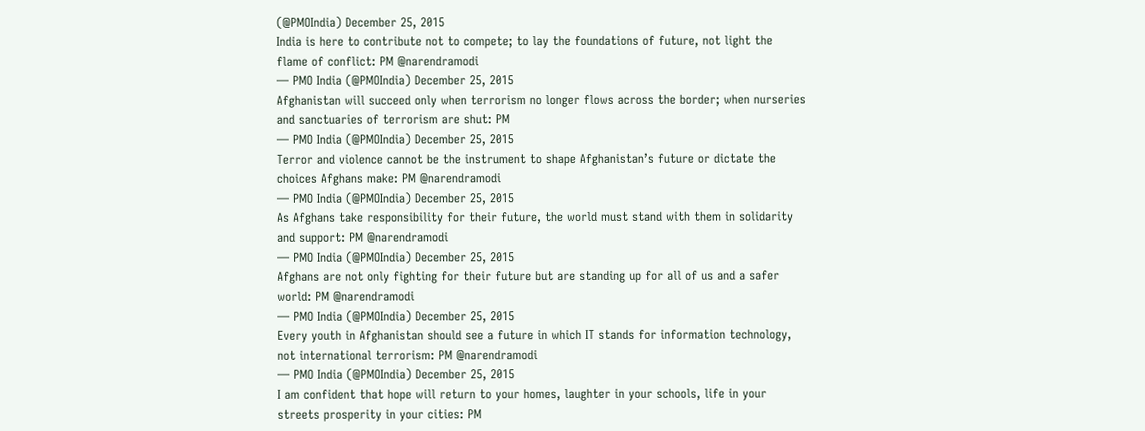(@PMOIndia) December 25, 2015
India is here to contribute not to compete; to lay the foundations of future, not light the flame of conflict: PM @narendramodi
— PMO India (@PMOIndia) December 25, 2015
Afghanistan will succeed only when terrorism no longer flows across the border; when nurseries and sanctuaries of terrorism are shut: PM
— PMO India (@PMOIndia) December 25, 2015
Terror and violence cannot be the instrument to shape Afghanistan’s future or dictate the choices Afghans make: PM @narendramodi
— PMO India (@PMOIndia) December 25, 2015
As Afghans take responsibility for their future, the world must stand with them in solidarity and support: PM @narendramodi
— PMO India (@PMOIndia) December 25, 2015
Afghans are not only fighting for their future but are standing up for all of us and a safer world: PM @narendramodi
— PMO India (@PMOIndia) December 25, 2015
Every youth in Afghanistan should see a future in which IT stands for information technology, not international terrorism: PM @narendramodi
— PMO India (@PMOIndia) December 25, 2015
I am confident that hope will return to your homes, laughter in your schools, life in your streets prosperity in your cities: PM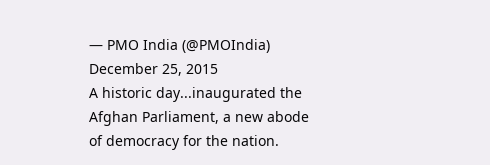— PMO India (@PMOIndia) December 25, 2015
A historic day...inaugurated the Afghan Parliament, a new abode of democracy for the nation.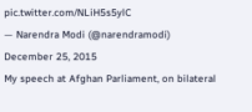pic.twitter.com/NLiH5s5ylC
— Narendra Modi (@narendramodi) December 25, 2015
My speech at Afghan Parliament, on bilateral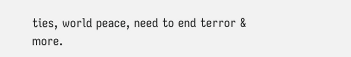ties, world peace, need to end terror & more.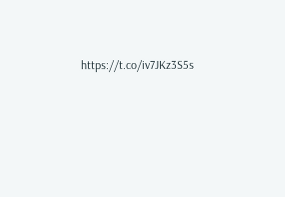https://t.co/iv7JKz3S5s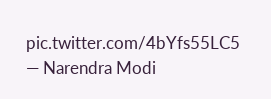pic.twitter.com/4bYfs55LC5
— Narendra Modi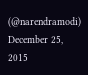(@narendramodi) December 25, 2015